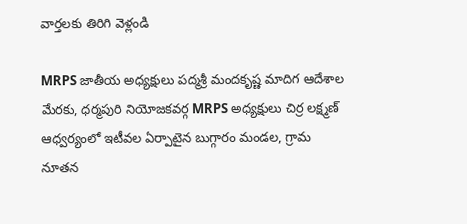వార్తలకు తిరిగి వెళ్లండి

MRPS జాతీయ అధ్యక్షులు పద్మశ్రీ మందకృష్ణ మాదిగ ఆదేశాల మేరకు, ధర్మపురి నియోజకవర్గ MRPS అధ్యక్షులు చిర్ర లక్ష్మణ్ ఆధ్వర్యంలో ఇటీవల ఏర్పాటైన బుగ్గారం మండల, గ్రామ నూతన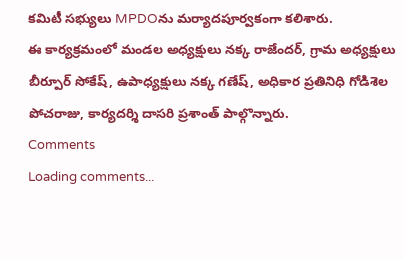కమిటీ సభ్యులు MPDOను మర్యాదపూర్వకంగా కలిశారు.
ఈ కార్యక్రమంలో మండల అధ్యక్షులు నక్క రాజేందర్, గ్రామ అధ్యక్షులు బీర్పూర్ సోకేష్, ఉపాధ్యక్షులు నక్క గణేష్, అధికార ప్రతినిధి గోడిశెల పోచరాజు, కార్యదర్శి దాసరి ప్రశాంత్ పాల్గొన్నారు.
Comments
Loading comments...